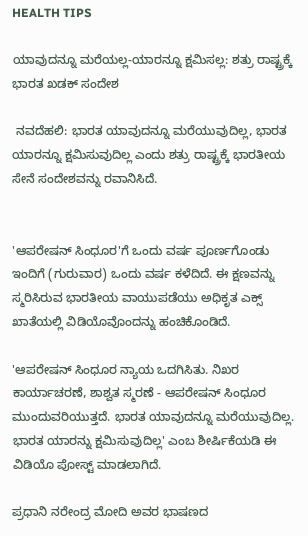HEALTH TIPS

ಯಾವುದನ್ನೂ ಮರೆಯಲ್ಲ-ಯಾರನ್ನೂ ಕ್ಷಮಿಸಲ್ಲ: ಶತ್ರು ರಾಷ್ಟ್ರಕ್ಕೆ ಭಾರತ ಖಡಕ್ ಸಂದೇಶ

 ನವದೆಹಲಿ: ಭಾರತ ಯಾವುದನ್ನೂ ಮರೆಯುವುದಿಲ್ಲ, ಭಾರತ ಯಾರನ್ನೂ ಕ್ಷಮಿಸುವುದಿಲ್ಲ ಎಂದು ಶತ್ರು ರಾಷ್ಟ್ರಕ್ಕೆ ಭಾರತೀಯ ಸೇನೆ ಸಂದೇಶವನ್ನು ರವಾನಿಸಿದೆ.


'ಆಪರೇಷನ್ ಸಿಂಧೂರ'ಗೆ ಒಂದು ವರ್ಷ ಪೂರ್ಣಗೊಂಡು ಇಂದಿಗೆ (ಗುರುವಾರ) ಒಂದು ವರ್ಷ ಕಳೆದಿದೆ. ಈ ಕ್ಷಣವನ್ನು ಸ್ಮರಿಸಿರುವ ಭಾರತೀಯ ವಾಯುಪಡೆಯು ಅಧಿಕೃತ ಎಕ್ಸ್‌ ಖಾತೆಯಲ್ಲಿ ವಿಡಿಯೊವೊಂದನ್ನು ಹಂಚಿಕೊಂಡಿದೆ.

'ಆಪರೇಷನ್ ಸಿಂಧೂರ ನ್ಯಾಯ ಒದಗಿಸಿತು. ನಿಖರ ಕಾರ್ಯಾಚರಣೆ, ಶಾಶ್ವತ ಸ್ಮರಣೆ - ಆಪರೇಷನ್ ಸಿಂಧೂರ ಮುಂದುವರಿಯುತ್ತದೆ. ಭಾರತ ಯಾವುದನ್ನೂ ಮರೆಯುವುದಿಲ್ಲ. ಭಾರತ ಯಾರನ್ನು ಕ್ಷಮಿಸುವುದಿಲ್ಲ' ಎಂಬ ಶೀರ್ಷಿಕೆಯಡಿ ಈ ವಿಡಿಯೊ ಪೋಸ್ಟ್ ಮಾಡಲಾಗಿದೆ.

ಪ್ರಧಾನಿ ನರೇಂದ್ರ ಮೋದಿ ಅವರ ಭಾಷಣದ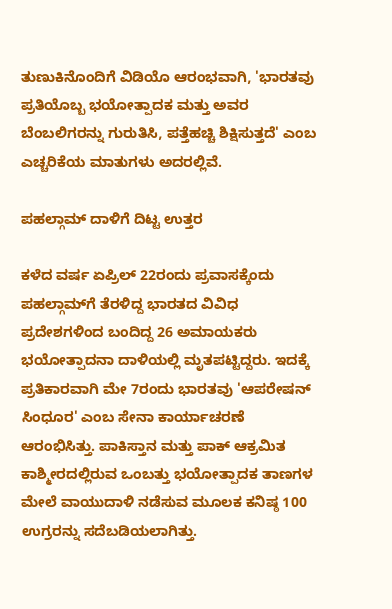ತುಣುಕಿನೊಂದಿಗೆ ವಿಡಿಯೊ ಆರಂಭವಾಗಿ, 'ಭಾರತವು ಪ್ರತಿಯೊಬ್ಬ ಭಯೋತ್ಪಾದಕ ಮತ್ತು ಅವರ ಬೆಂಬಲಿಗರನ್ನು ಗುರುತಿಸಿ, ಪತ್ತೆಹಚ್ಚಿ ಶಿಕ್ಷಿಸುತ್ತದೆ' ಎಂಬ ಎಚ್ಚರಿಕೆಯ ಮಾತುಗಳು ಅದರಲ್ಲಿವೆ.

ಪಹಲ್ಗಾಮ್ ದಾಳಿಗೆ ದಿಟ್ಟ ಉತ್ತರ

ಕಳೆದ ವರ್ಷ ಏಪ್ರಿಲ್ 22ರಂದು ಪ್ರವಾಸಕ್ಕೆಂದು ಪಹಲ್ಗಾಮ್‌ಗೆ ತೆರಳಿದ್ದ ಭಾರತದ ವಿವಿಧ ಪ್ರದೇಶಗಳಿಂದ ಬಂದಿದ್ದ 26 ಅಮಾಯಕರು ಭಯೋತ್ಪಾದನಾ ದಾಳಿಯಲ್ಲಿ ಮೃತಪಟ್ಟಿದ್ದರು. ಇದಕ್ಕೆ ಪ್ರತಿಕಾರವಾಗಿ ಮೇ 7ರಂದು ಭಾರತವು 'ಆಪರೇಷನ್ ಸಿಂಧೂರ' ಎಂಬ ಸೇನಾ ಕಾರ್ಯಾಚರಣೆ ಆರಂಭಿಸಿತ್ತು. ಪಾಕಿಸ್ತಾನ ಮತ್ತು ಪಾಕ್ ಆಕ್ರಮಿತ ಕಾಶ್ಮೀರದಲ್ಲಿರುವ ಒಂಬತ್ತು ಭಯೋತ್ಪಾದಕ ತಾಣಗಳ ಮೇಲೆ ವಾಯುದಾಳಿ ನಡೆಸುವ ಮೂಲಕ ಕನಿಷ್ಠ 100 ಉಗ್ರರನ್ನು ಸದೆಬಡಿಯಲಾಗಿತ್ತು.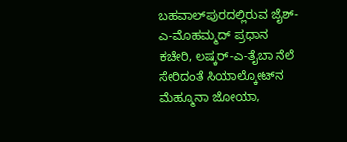ಬಹವಾಲ್‌ಪುರದಲ್ಲಿರುವ ಜೈಶ್-ಎ-ಮೊಹಮ್ಮದ್ ಪ್ರಧಾನ ಕಚೇರಿ, ಲಷ್ಕರ್-ಎ-ತೈಬಾ ನೆಲೆ ಸೇರಿದಂತೆ ಸಿಯಾಲ್ಕೋಟ್‌ನ ಮೆಹ್ಮೂನಾ ಜೋಯಾ,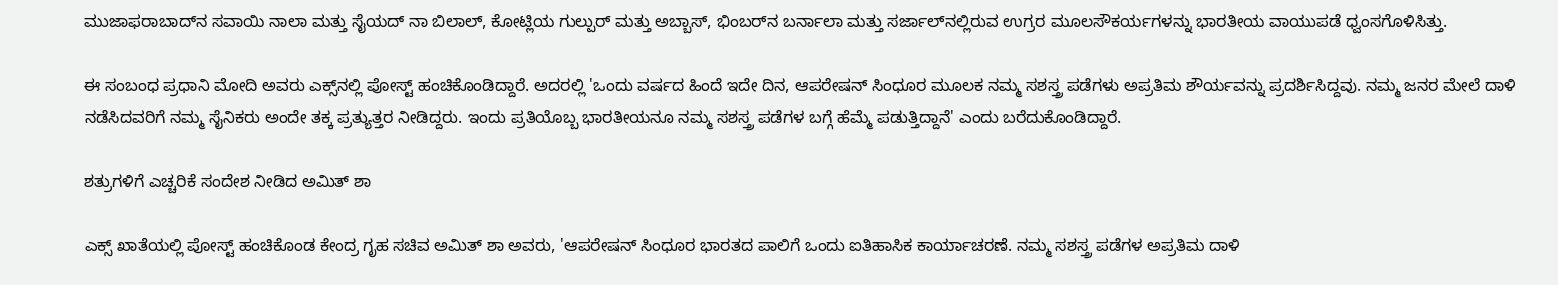ಮುಜಾಫರಾಬಾದ್‌ನ ಸವಾಯಿ ನಾಲಾ ಮತ್ತು ಸೈಯದ್ ನಾ ಬಿಲಾಲ್, ಕೋಟ್ಲಿಯ ಗುಲ್ಪುರ್ ಮತ್ತು ಅಬ್ಬಾಸ್, ಭಿಂಬರ್‌ನ ಬರ್ನಾಲಾ ಮತ್ತು ಸರ್ಜಾಲ್‌ನಲ್ಲಿರುವ ಉಗ್ರರ ಮೂಲಸೌಕರ್ಯಗಳನ್ನು ಭಾರತೀಯ ವಾಯುಪಡೆ ಧ್ವಂಸಗೊಳಿಸಿತ್ತು.

ಈ ಸಂಬಂಧ ಪ್ರಧಾನಿ ಮೋದಿ ಅವರು ಎಕ್ಸ್‌ನಲ್ಲಿ ಪೋಸ್ಟ್‌ ಹಂಚಿಕೊಂಡಿದ್ದಾರೆ. ಅದರಲ್ಲಿ 'ಒಂದು ವರ್ಷದ ಹಿಂದೆ ಇದೇ ದಿನ, ಆಪರೇಷನ್ ಸಿಂಧೂರ ಮೂಲಕ ನಮ್ಮ ಸಶಸ್ತ್ರ ಪಡೆಗಳು ಅಪ್ರತಿಮ ಶೌರ್ಯವನ್ನು ಪ್ರದರ್ಶಿಸಿದ್ದವು. ನಮ್ಮ ಜನರ ಮೇಲೆ ದಾಳಿ ನಡೆಸಿದವರಿಗೆ ನಮ್ಮ ಸೈನಿಕರು ಅಂದೇ ತಕ್ಕ ಪ್ರತ್ಯುತ್ತರ ನೀಡಿದ್ದರು. ಇಂದು ಪ್ರತಿಯೊಬ್ಬ ಭಾರತೀಯನೂ ನಮ್ಮ ಸಶಸ್ತ್ರ ಪಡೆಗಳ ಬಗ್ಗೆ ಹೆಮ್ಮೆ ಪಡುತ್ತಿದ್ದಾನೆ' ಎಂದು ಬರೆದುಕೊಂಡಿದ್ದಾರೆ.

ಶತ್ರುಗಳಿಗೆ ಎಚ್ಚರಿಕೆ ಸಂದೇಶ ನೀಡಿದ ಅಮಿತ್ ಶಾ

ಎಕ್ಸ್ ಖಾತೆಯಲ್ಲಿ ಪೋಸ್ಟ್ ಹಂಚಿಕೊಂಡ ಕೇಂದ್ರ ಗೃಹ ಸಚಿವ ಅಮಿತ್ ಶಾ ಅವರು, 'ಆಪರೇಷನ್ ಸಿಂಧೂರ ಭಾರತದ ಪಾಲಿಗೆ ಒಂದು ಐತಿಹಾಸಿಕ ಕಾರ್ಯಾಚರಣೆ. ನಮ್ಮ ಸಶಸ್ತ್ರ ಪಡೆಗಳ ಅಪ್ರತಿಮ ದಾಳಿ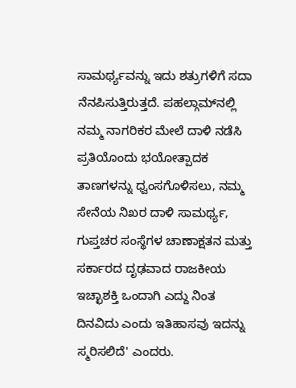ಸಾಮರ್ಥ್ಯವನ್ನು ಇದು ಶತ್ರುಗಳಿಗೆ ಸದಾ ನೆನಪಿಸುತ್ತಿರುತ್ತದೆ. ಪಹಲ್ಗಾಮ್‌ನಲ್ಲಿ ನಮ್ಮ ನಾಗರಿಕರ ಮೇಲೆ ದಾಳಿ ನಡೆಸಿ ಪ್ರತಿಯೊಂದು ಭಯೋತ್ಪಾದಕ ತಾಣಗಳನ್ನು ಧ್ವಂಸಗೊಳಿಸಲು, ನಮ್ಮ ಸೇನೆಯ ನಿಖರ ದಾಳಿ ಸಾಮರ್ಥ್ಯ, ಗುಪ್ತಚರ ಸಂಸ್ಥೆಗಳ ಚಾಣಾಕ್ಷತನ ಮತ್ತು ಸರ್ಕಾರದ ದೃಢವಾದ ರಾಜಕೀಯ ಇಚ್ಛಾಶಕ್ತಿ ಒಂದಾಗಿ ಎದ್ದು ನಿಂತ ದಿನವಿದು ಎಂದು ಇತಿಹಾಸವು ಇದನ್ನು ಸ್ಮರಿಸಲಿದೆ' ಎಂದರು.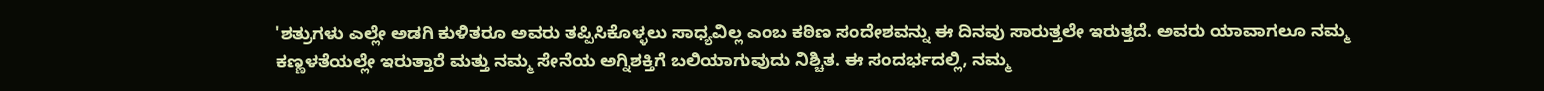'ಶತ್ರುಗಳು ಎಲ್ಲೇ ಅಡ‌ಗಿ ಕುಳಿತರೂ ಅವರು ತಪ್ಪಿಸಿಕೊಳ್ಳಲು ಸಾಧ್ಯವಿಲ್ಲ ಎಂಬ ಕಠಿಣ ಸಂದೇಶವನ್ನು ಈ ದಿನವು ಸಾರುತ್ತಲೇ ಇರುತ್ತದೆ. ಅವರು ಯಾವಾಗಲೂ ನಮ್ಮ ಕಣ್ಣಳತೆಯಲ್ಲೇ ಇರುತ್ತಾರೆ ಮತ್ತು ನಮ್ಮ ಸೇನೆಯ ಅಗ್ನಿಶಕ್ತಿಗೆ ಬಲಿಯಾಗುವುದು ನಿಶ್ಚಿತ. ಈ ಸಂದರ್ಭದಲ್ಲಿ, ನಮ್ಮ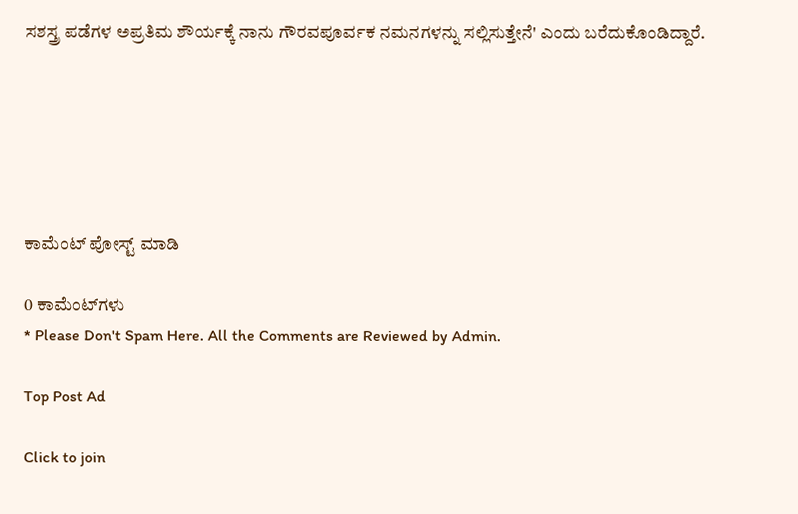ಸಶಸ್ತ್ರ ಪಡೆಗಳ ಅಪ್ರತಿಮ ಶೌರ್ಯಕ್ಕೆ ನಾನು ಗೌರವಪೂರ್ವಕ ನಮನಗಳನ್ನು ಸಲ್ಲಿಸುತ್ತೇನೆ' ಎಂದು ಬರೆದುಕೊಂಡಿದ್ದಾರೆ.






ಕಾಮೆಂಟ್‌‌ ಪೋಸ್ಟ್‌ ಮಾಡಿ

0 ಕಾಮೆಂಟ್‌ಗಳು
* Please Don't Spam Here. All the Comments are Reviewed by Admin.

Top Post Ad

Click to join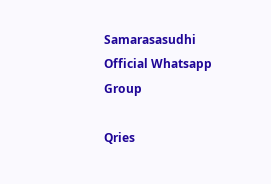Samarasasudhi Official Whatsapp Group

Qries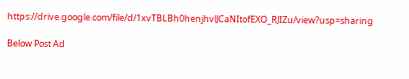https://drive.google.com/file/d/1xvTBLBh0henjhvlJCaNItofEXO_RJIZu/view?usp=sharing

Below Post Ad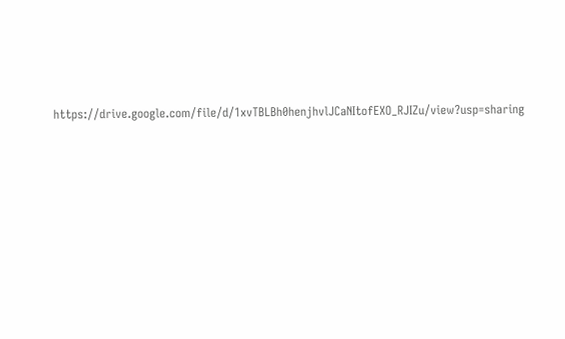https://drive.google.com/file/d/1xvTBLBh0henjhvlJCaNItofEXO_RJIZu/view?usp=sharing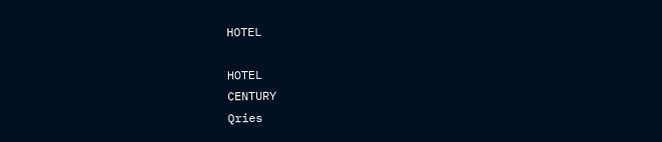HOTEL

HOTEL
CENTURY
Qries